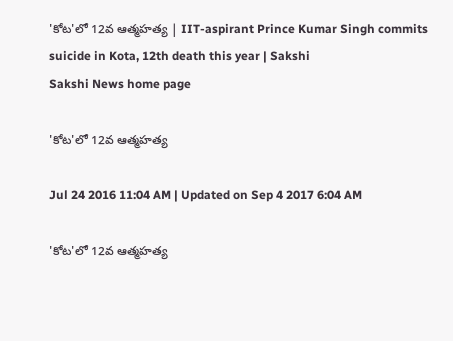'కోట'లో 12వ ఆత్మహత్య | IIT-aspirant Prince Kumar Singh commits suicide in Kota, 12th death this year | Sakshi
Sakshi News home page

'కోట'లో 12వ ఆత్మహత్య

Jul 24 2016 11:04 AM | Updated on Sep 4 2017 6:04 AM

'కోట'లో 12వ ఆత్మహత్య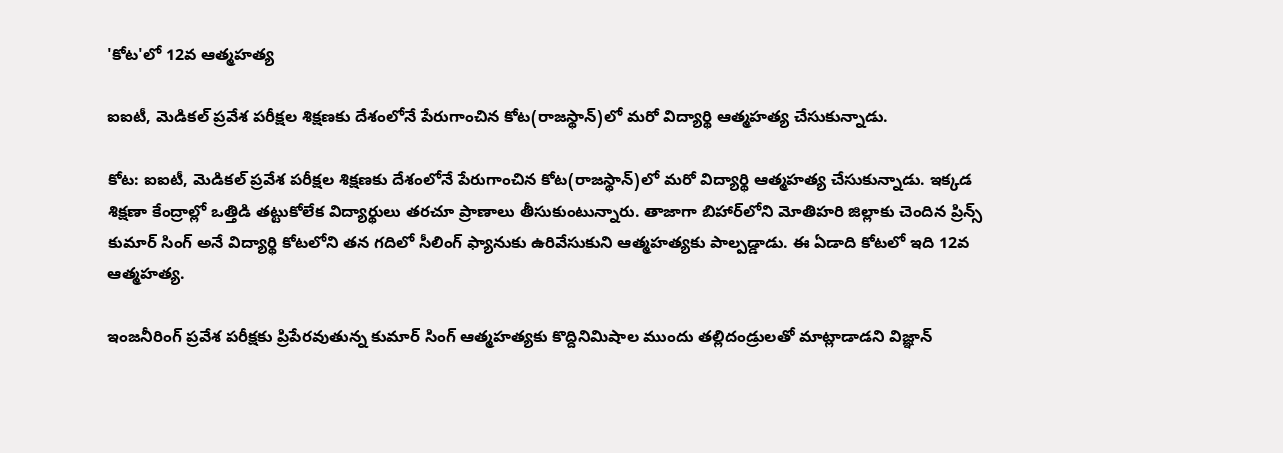'కోట'లో 12వ ఆత్మహత్య

ఐఐటీ, మెడికల్ ప్రవేశ పరీక్షల శిక్షణకు దేశంలోనే పేరుగాంచిన కోట(రాజస్థాన్)లో మరో విద్యార్థి ఆత్మహత్య చేసుకున్నాడు.

కోట: ఐఐటీ, మెడికల్ ప్రవేశ పరీక్షల శిక్షణకు దేశంలోనే పేరుగాంచిన కోట(రాజస్థాన్)లో మరో విద్యార్థి ఆత్మహత్య చేసుకున్నాడు. ఇక్కడ శిక్షణా కేంద్రాల్లో ఒత్తిడి తట్టుకోలేక విద్యార్థులు తరచూ ప్రాణాలు తీసుకుంటున్నారు. తాజాగా బిహార్‌లోని మోతిహరి జిల్లాకు చెందిన ప్రిన్స్ కుమార్ సింగ్ అనే విద్యార్థి కోటలోని తన గదిలో సీలింగ్ ఫ్యానుకు ఉరివేసుకుని ఆత్మహత్యకు పాల్పడ్డాడు. ఈ ఏడాది కోటలో ఇది 12వ ఆత్మహత్య.

ఇంజనీరింగ్ ప్రవేశ పరీక్షకు ప్రిపేరవుతున్న కుమార్ సింగ్ ఆత్మహత్యకు కొద్దినిమిషాల ముందు తల్లిదండ్రులతో మాట్లాడాడని విజ్ఞాన్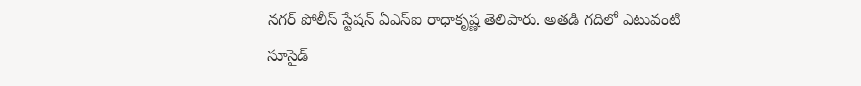నగర్ పోలీస్ స్టేషన్ ఏఎస్ఐ రాధాకృష్ణ తెలిపారు. అతడి గదిలో ఎటువంటి సూసైడ్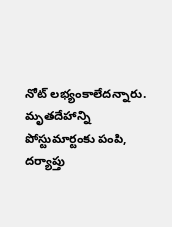నోట్ లభ్యంకాలేదన్నారు. మృతదేహాన్ని పోస్టుమార్టంకు పంపి, దర్యాప్తు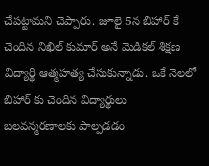చేపట్టామని చెప్పారు. జూలై 5న బిహార్ కే చెందిన నిఖిల్ కుమార్ అనే మెడికల్ శిక్షణ విద్యార్థి ఆత్మహత్య చేసుకున్నాడు. ఒకే నెలలో బిహార్ కు చెందిన విద్యార్థులు బలవన్మరణాలకు పాల్పడడం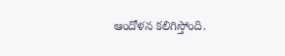ఆందోళన కలిగిస్తోంది.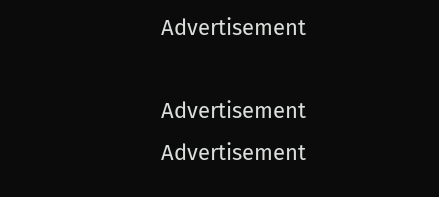Advertisement

Advertisement
Advertisement